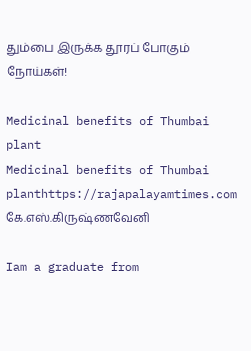தும்பை இருக்க தூரப் போகும் நோய்கள்!

Medicinal benefits of Thumbai plant
Medicinal benefits of Thumbai planthttps://rajapalayamtimes.com
கே.எஸ்.கிருஷ்ணவேனி

Iam a graduate from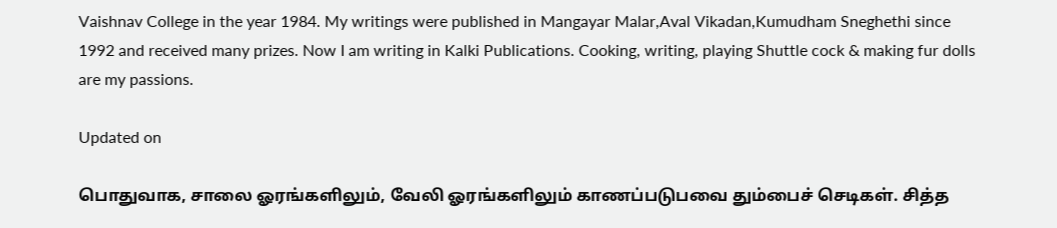Vaishnav College in the year 1984. My writings were published in Mangayar Malar,Aval Vikadan,Kumudham Sneghethi since 1992 and received many prizes. Now I am writing in Kalki Publications. Cooking, writing, playing Shuttle cock & making fur dolls are my passions.

Updated on

பொதுவாக, சாலை ஓரங்களிலும், வேலி ஓரங்களிலும் காணப்படுபவை தும்பைச் செடிகள். சித்த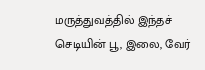மருத்துவத்தில் இந்தச் செடியின் பூ, இலை, வேர்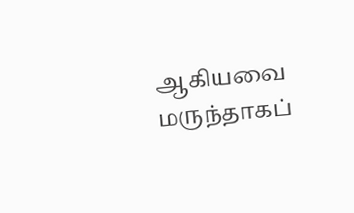ஆகியவை மருந்தாகப்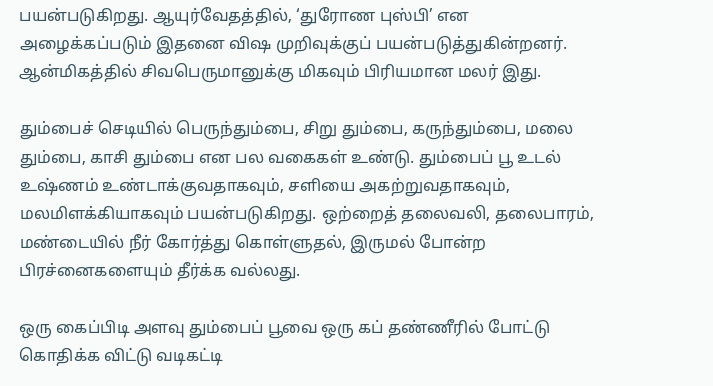பயன்படுகிறது. ஆயுர்வேதத்தில், ‘துரோண புஸ்பி’ என அழைக்கப்படும் இதனை விஷ முறிவுக்குப் பயன்படுத்துகின்றனர். ஆன்மிகத்தில் சிவபெருமானுக்கு மிகவும் பிரியமான மலர் இது.

தும்பைச் செடியில் பெருந்தும்பை, சிறு தும்பை, கருந்தும்பை, மலை தும்பை, காசி தும்பை என பல வகைகள் உண்டு. தும்பைப் பூ உடல் உஷ்ணம் உண்டாக்குவதாகவும், சளியை அகற்றுவதாகவும், மலமிளக்கியாகவும் பயன்படுகிறது. ஒற்றைத் தலைவலி, தலைபாரம், மண்டையில் நீர் கோர்த்து கொள்ளுதல், இருமல் போன்ற பிரச்னைகளையும் தீர்க்க வல்லது.

ஒரு கைப்பிடி அளவு தும்பைப் பூவை ஒரு கப் தண்ணீரில் போட்டு கொதிக்க விட்டு வடிகட்டி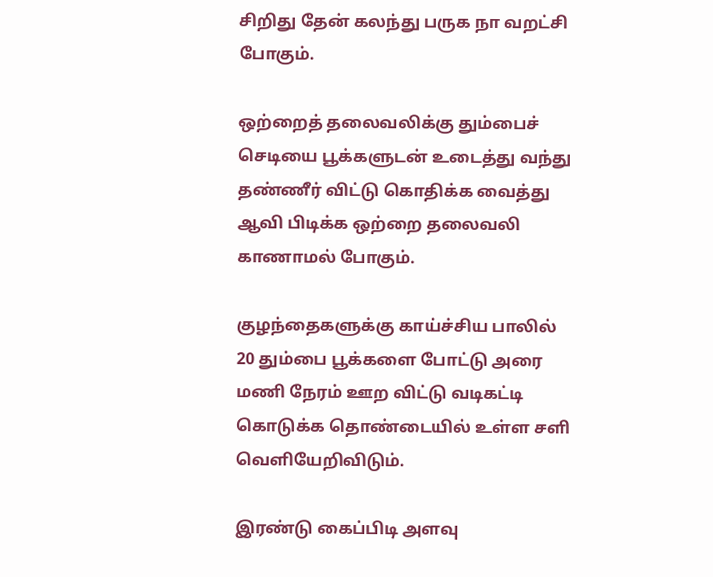சிறிது தேன் கலந்து பருக நா வறட்சி போகும்.

ஒற்றைத் தலைவலிக்கு தும்பைச் செடியை பூக்களுடன் உடைத்து வந்து தண்ணீர் விட்டு கொதிக்க வைத்து ஆவி பிடிக்க ஒற்றை தலைவலி காணாமல் போகும்.

குழந்தைகளுக்கு காய்ச்சிய பாலில் 20 தும்பை பூக்களை போட்டு அரை மணி நேரம் ஊற விட்டு வடிகட்டி கொடுக்க தொண்டையில் உள்ள சளி வெளியேறிவிடும்.

இரண்டு கைப்பிடி அளவு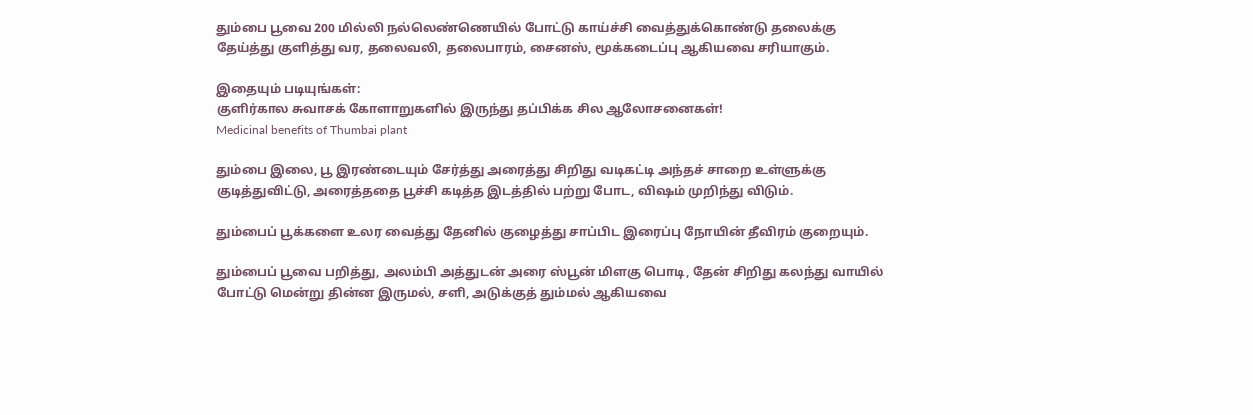தும்பை பூவை 200 மில்லி நல்லெண்ணெயில் போட்டு காய்ச்சி வைத்துக்கொண்டு தலைக்கு தேய்த்து குளித்து வர, தலைவலி, தலைபாரம், சைனஸ், மூக்கடைப்பு ஆகியவை சரியாகும்.

இதையும் படியுங்கள்:
குளிர்கால சுவாசக் கோளாறுகளில் இருந்து தப்பிக்க சில ஆலோசனைகள்!
Medicinal benefits of Thumbai plant

தும்பை இலை, பூ இரண்டையும் சேர்த்து அரைத்து சிறிது வடிகட்டி அந்தச் சாறை உள்ளுக்கு குடித்துவிட்டு, அரைத்ததை பூச்சி கடித்த இடத்தில் பற்று போட, விஷம் முறிந்து விடும்.

தும்பைப் பூக்களை உலர வைத்து தேனில் குழைத்து சாப்பிட இரைப்பு நோயின் தீவிரம் குறையும்.

தும்பைப் பூவை பறித்து, அலம்பி அத்துடன் அரை ஸ்பூன் மிளகு பொடி, தேன் சிறிது கலந்து வாயில் போட்டு மென்று தின்ன இருமல், சளி, அடுக்குத் தும்மல் ஆகியவை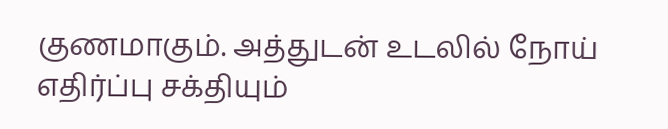குணமாகும். அத்துடன் உடலில் நோய் எதிர்ப்பு சக்தியும்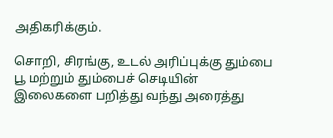அதிகரிக்கும்.

சொறி, சிரங்கு, உடல் அரிப்புக்கு தும்பை பூ மற்றும் தும்பைச் செடியின் இலைகளை பறித்து வந்து அரைத்து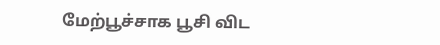மேற்பூச்சாக பூசி விட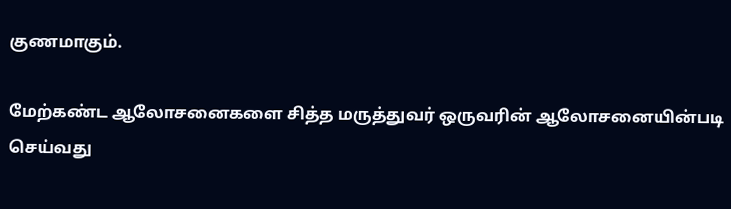குணமாகும்.

மேற்கண்ட ஆலோசனைகளை சித்த மருத்துவர் ஒருவரின் ஆலோசனையின்படி செய்வது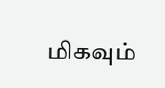மிகவும்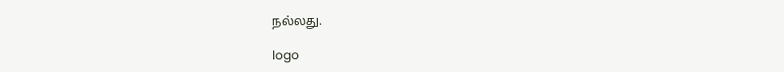நல்லது.

logo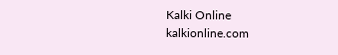Kalki Online
kalkionline.com